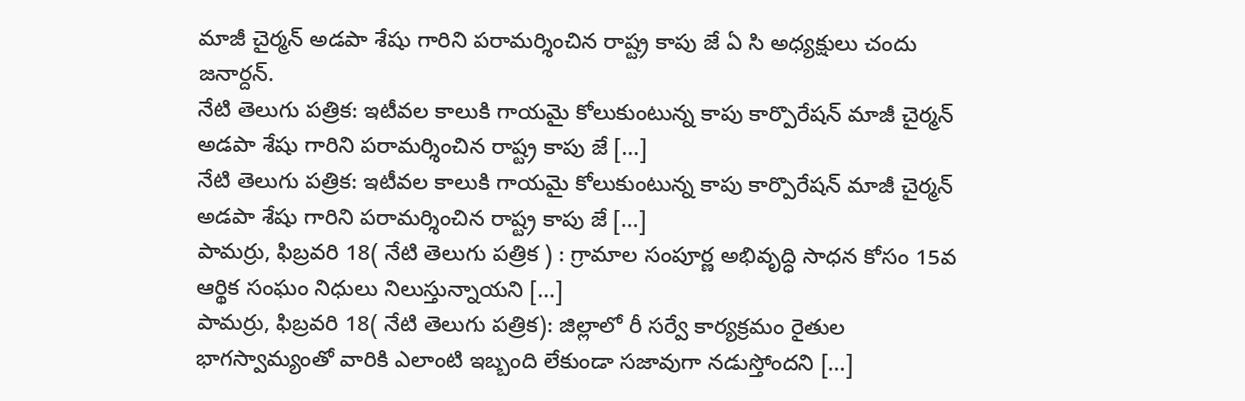మాజీ చైర్మన్ అడపా శేషు గారిని పరామర్శించిన రాష్ట్ర కాపు జే ఏ సి అధ్యక్షులు చందు జనార్దన్.
నేటి తెలుగు పత్రిక: ఇటీవల కాలుకి గాయమై కోలుకుంటున్న కాపు కార్పొరేషన్ మాజీ చైర్మన్ అడపా శేషు గారిని పరామర్శించిన రాష్ట్ర కాపు జే […]
నేటి తెలుగు పత్రిక: ఇటీవల కాలుకి గాయమై కోలుకుంటున్న కాపు కార్పొరేషన్ మాజీ చైర్మన్ అడపా శేషు గారిని పరామర్శించిన రాష్ట్ర కాపు జే […]
పామర్రు, ఫిబ్రవరి 18( నేటి తెలుగు పత్రిక ) : గ్రామాల సంపూర్ణ అభివృద్ధి సాధన కోసం 15వ ఆర్థిక సంఘం నిధులు నిలుస్తున్నాయని […]
పామర్రు, ఫిబ్రవరి 18( నేటి తెలుగు పత్రిక): జిల్లాలో రీ సర్వే కార్యక్రమం రైతుల భాగస్వామ్యంతో వారికి ఎలాంటి ఇబ్బంది లేకుండా సజావుగా నడుస్తోందని […]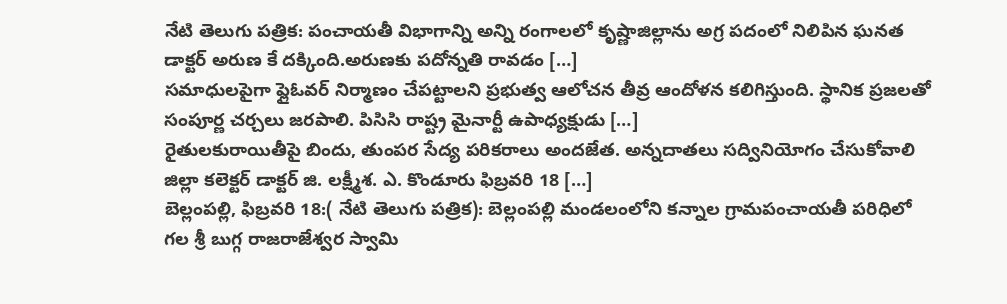నేటి తెలుగు పత్రిక: పంచాయతీ విభాగాన్ని అన్ని రంగాలలో కృష్ణాజిల్లాను అగ్ర పదంలో నిలిపిన ఘనత డాక్టర్ అరుణ కే దక్కింది.అరుణకు పదోన్నతి రావడం […]
సమాధులపైగా ఫ్లైఓవర్ నిర్మాణం చేపట్టాలని ప్రభుత్వ ఆలోచన తీవ్ర ఆందోళన కలిగిస్తుంది. స్థానిక ప్రజలతో సంపూర్ణ చర్చలు జరపాలి. పిసిసి రాష్ట్ర మైనార్టీ ఉపాధ్యక్షుడు […]
రైతులకురాయితీపై బిందు, తుంపర సేద్య పరికరాలు అందజేత. అన్నదాతలు సద్వినియోగం చేసుకోవాలి జిల్లా కలెక్టర్ డాక్టర్ జి. లక్ష్మీశ. ఎ. కొండూరు ఫిబ్రవరి 18 […]
బెల్లంపల్లి, ఫిబ్రవరి 18:( నేటి తెలుగు పత్రిక): బెల్లంపల్లి మండలంలోని కన్నాల గ్రామపంచాయతీ పరిధిలో గల శ్రీ బుగ్గ రాజరాజేశ్వర స్వామి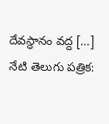దేవస్థానం వద్ద […]
నేటి తెలుగు పత్రిక: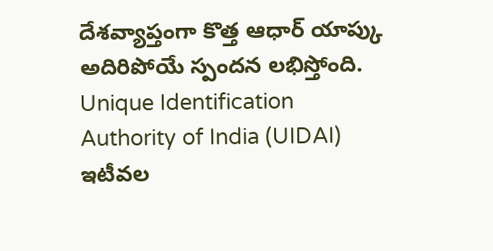దేశవ్యాప్తంగా కొత్త ఆధార్ యాప్కు అదిరిపోయే స్పందన లభిస్తోంది. Unique Identification Authority of India (UIDAI) ఇటీవల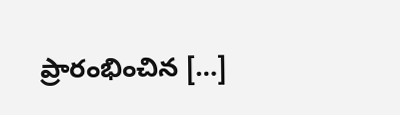ప్రారంభించిన […]